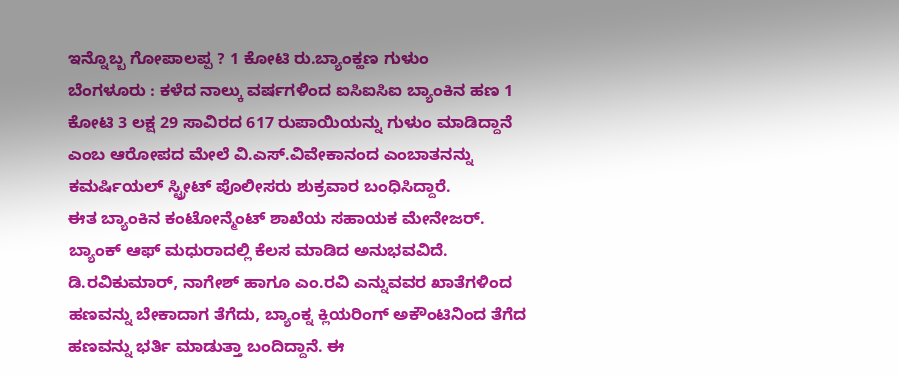ಇನ್ನೊಬ್ಬ ಗೋಪಾಲಪ್ಪ ? 1 ಕೋಟಿ ರು.ಬ್ಯಾಂಕ್ಹಣ ಗುಳುಂ
ಬೆಂಗಳೂರು : ಕಳೆದ ನಾಲ್ಕು ವರ್ಷಗಳಿಂದ ಐಸಿಐಸಿಐ ಬ್ಯಾಂಕಿನ ಹಣ 1 ಕೋಟಿ 3 ಲಕ್ಷ 29 ಸಾವಿರದ 617 ರುಪಾಯಿಯನ್ನು ಗುಳುಂ ಮಾಡಿದ್ದಾನೆ ಎಂಬ ಆರೋಪದ ಮೇಲೆ ವಿ.ಎಸ್.ವಿವೇಕಾನಂದ ಎಂಬಾತನನ್ನು ಕಮರ್ಷಿಯಲ್ ಸ್ಟ್ರೀಟ್ ಪೊಲೀಸರು ಶುಕ್ರವಾರ ಬಂಧಿಸಿದ್ದಾರೆ.
ಈತ ಬ್ಯಾಂಕಿನ ಕಂಟೋನ್ಮೆಂಟ್ ಶಾಖೆಯ ಸಹಾಯಕ ಮೇನೇಜರ್. ಬ್ಯಾಂಕ್ ಆಫ್ ಮಧುರಾದಲ್ಲಿ ಕೆಲಸ ಮಾಡಿದ ಅನುಭವವಿದೆ. ಡಿ.ರವಿಕುಮಾರ್, ನಾಗೇಶ್ ಹಾಗೂ ಎಂ.ರವಿ ಎನ್ನುವವರ ಖಾತೆಗಳಿಂದ ಹಣವನ್ನು ಬೇಕಾದಾಗ ತೆಗೆದು, ಬ್ಯಾಂಕ್ನ ಕ್ಲಿಯರಿಂಗ್ ಅಕೌಂಟಿನಿಂದ ತೆಗೆದ ಹಣವನ್ನು ಭರ್ತಿ ಮಾಡುತ್ತಾ ಬಂದಿದ್ದಾನೆ. ಈ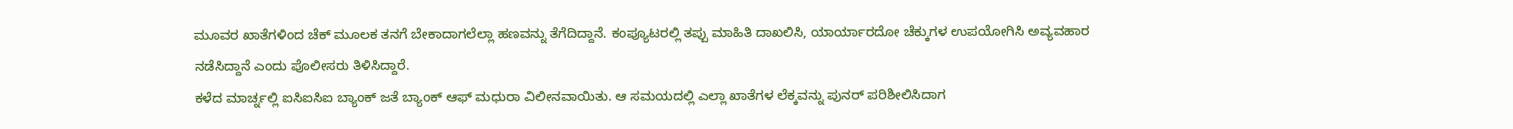ಮೂವರ ಖಾತೆಗಳಿಂದ ಚೆಕ್ ಮೂಲಕ ತನಗೆ ಬೇಕಾದಾಗಲೆಲ್ಲಾ ಹಣವನ್ನು ತೆಗೆದಿದ್ದಾನೆ. ಕಂಪ್ಯೂಟರಲ್ಲಿ ತಪ್ಪು ಮಾಹಿತಿ ದಾಖಲಿಸಿ, ಯಾರ್ಯಾರದೋ ಚೆಕ್ಕುಗಳ ಉಪಯೋಗಿಸಿ ಅವ್ಯವಹಾರ ನಡೆಸಿದ್ದಾನೆ ಎಂದು ಪೊಲೀಸರು ತಿಳಿಸಿದ್ದಾರೆ.
ಕಳೆದ ಮಾರ್ಚ್ನಲ್ಲಿ ಐಸಿಐಸಿಐ ಬ್ಯಾಂಕ್ ಜತೆ ಬ್ಯಾಂಕ್ ಆಫ್ ಮಧುರಾ ವಿಲೀನವಾಯಿತು. ಆ ಸಮಯದಲ್ಲಿ ಎಲ್ಲಾ ಖಾತೆಗಳ ಲೆಕ್ಕವನ್ನು ಪುನರ್ ಪರಿಶೀಲಿಸಿದಾಗ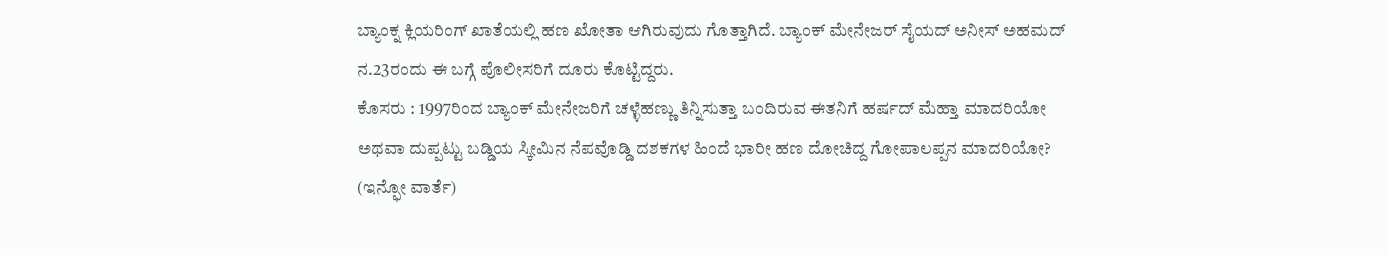ಬ್ಯಾಂಕ್ನ ಕ್ಲಿಯರಿಂಗ್ ಖಾತೆಯಲ್ಲಿ ಹಣ ಖೋತಾ ಆಗಿರುವುದು ಗೊತ್ತಾಗಿದೆ. ಬ್ಯಾಂಕ್ ಮೇನೇಜರ್ ಸೈಯದ್ ಅನೀಸ್ ಅಹಮದ್ ನ.23ರಂದು ಈ ಬಗ್ಗೆ ಪೊಲೀಸರಿಗೆ ದೂರು ಕೊಟ್ಟಿದ್ದರು.
ಕೊಸರು : 1997ರಿಂದ ಬ್ಯಾಂಕ್ ಮೇನೇಜರಿಗೆ ಚಳ್ಳೆಹಣ್ಣು ತಿನ್ನಿಸುತ್ತಾ ಬಂದಿರುವ ಈತನಿಗೆ ಹರ್ಷದ್ ಮೆಹ್ತಾ ಮಾದರಿಯೋ ಅಥವಾ ದುಪ್ಪಟ್ಟು ಬಡ್ಡಿಯ ಸ್ಕೀಮಿನ ನೆಪವೊಡ್ಡಿ ದಶಕಗಳ ಹಿಂದೆ ಭಾರೀ ಹಣ ದೋಚಿದ್ದ ಗೋಪಾಲಪ್ಪನ ಮಾದರಿಯೋ?
(ಇನ್ಫೋ ವಾರ್ತೆ)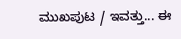ಮುಖಪುಟ / ಇವತ್ತು... ಈ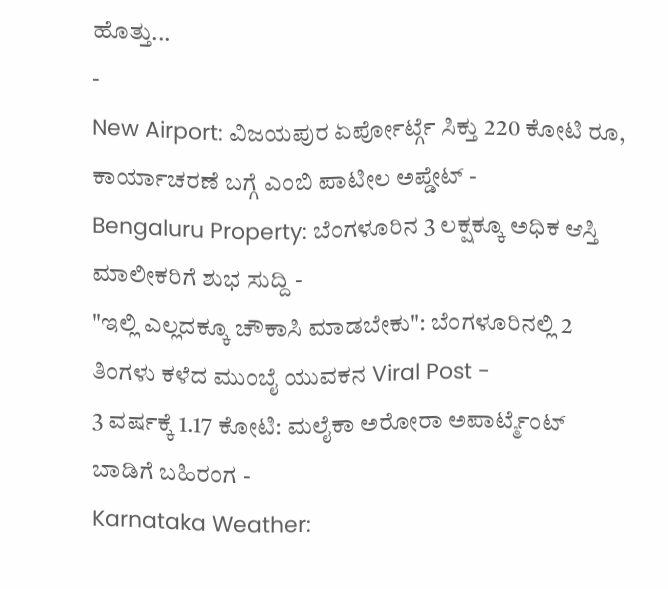ಹೊತ್ತು...
-
New Airport: ವಿಜಯಪುರ ಏರ್ಪೋರ್ಟ್ಗೆ ಸಿಕ್ತು 220 ಕೋಟಿ ರೂ, ಕಾರ್ಯಾಚರಣೆ ಬಗ್ಗೆ ಎಂಬಿ ಪಾಟೀಲ ಅಪ್ಡೇಟ್ -
Bengaluru Property: ಬೆಂಗಳೂರಿನ 3 ಲಕ್ಷಕ್ಕೂ ಅಧಿಕ ಆಸ್ತಿ ಮಾಲೀಕರಿಗೆ ಶುಭ ಸುದ್ದಿ -
"ಇಲ್ಲಿ ಎಲ್ಲದಕ್ಕೂ ಚೌಕಾಸಿ ಮಾಡಬೇಕು": ಬೆಂಗಳೂರಿನಲ್ಲಿ 2 ತಿಂಗಳು ಕಳೆದ ಮುಂಬೈ ಯುವಕನ Viral Post -
3 ವರ್ಷಕ್ಕೆ 1.17 ಕೋಟಿ: ಮಲೈಕಾ ಅರೋರಾ ಅಪಾರ್ಟ್ಮೆಂಟ್ ಬಾಡಿಗೆ ಬಹಿರಂಗ -
Karnataka Weather: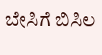ಬೇಸಿಗೆ ಬಿಸಿಲ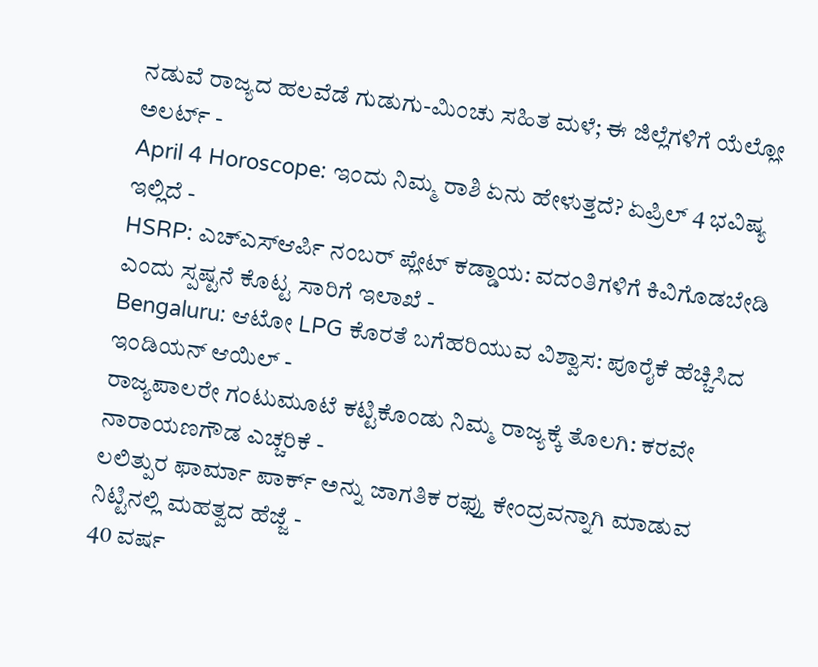ನಡುವೆ ರಾಜ್ಯದ ಹಲವೆಡೆ ಗುಡುಗು-ಮಿಂಚು ಸಹಿತ ಮಳೆ; ಈ ಜಿಲ್ಲೆಗಳಿಗೆ ಯೆಲ್ಲೋ ಅಲರ್ಟ್ -
April 4 Horoscope: ಇಂದು ನಿಮ್ಮ ರಾಶಿ ಏನು ಹೇಳುತ್ತದೆ? ಏಪ್ರಿಲ್ 4 ಭವಿಷ್ಯ ಇಲ್ಲಿದೆ -
HSRP: ಎಚ್ಎಸ್ಆರ್ಪಿ ನಂಬರ್ ಪ್ಲೇಟ್ ಕಡ್ಡಾಯ: ವದಂತಿಗಳಿಗೆ ಕಿವಿಗೊಡಬೇಡಿ ಎಂದು ಸ್ಪಷ್ಟನೆ ಕೊಟ್ಟ ಸಾರಿಗೆ ಇಲಾಖೆ -
Bengaluru: ಆಟೋ LPG ಕೊರತೆ ಬಗೆಹರಿಯುವ ವಿಶ್ವಾಸ: ಪೂರೈಕೆ ಹೆಚ್ಚಿಸಿದ ಇಂಡಿಯನ್ ಆಯಿಲ್ -
ರಾಜ್ಯಪಾಲರೇ ಗಂಟುಮೂಟೆ ಕಟ್ಟಿಕೊಂಡು ನಿಮ್ಮ ರಾಜ್ಯಕ್ಕೆ ತೊಲಗಿ: ಕರವೇ ನಾರಾಯಣಗೌಡ ಎಚ್ಚರಿಕೆ -
ಲಲಿತ್ಪುರ ಫಾರ್ಮಾ ಪಾರ್ಕ್ ಅನ್ನು ಜಾಗತಿಕ ರಫ್ತು ಕೇಂದ್ರವನ್ನಾಗಿ ಮಾಡುವ ನಿಟ್ಟಿನಲ್ಲಿ ಮಹತ್ವದ ಹೆಜ್ಜೆ -
40 ವರ್ಷ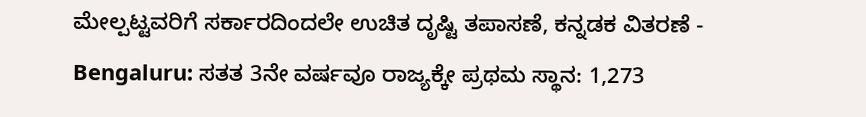ಮೇಲ್ಪಟ್ಟವರಿಗೆ ಸರ್ಕಾರದಿಂದಲೇ ಉಚಿತ ದೃಷ್ಟಿ ತಪಾಸಣೆ, ಕನ್ನಡಕ ವಿತರಣೆ -
Bengaluru: ಸತತ 3ನೇ ವರ್ಷವೂ ರಾಜ್ಯಕ್ಕೇ ಪ್ರಥಮ ಸ್ಥಾನ: 1,273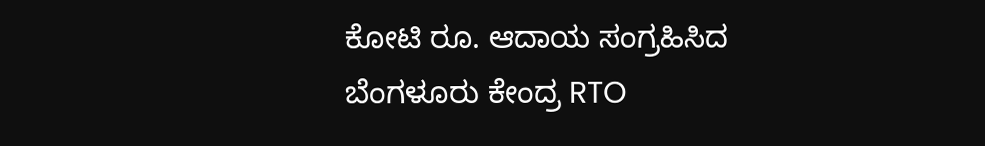ಕೋಟಿ ರೂ. ಆದಾಯ ಸಂಗ್ರಹಿಸಿದ ಬೆಂಗಳೂರು ಕೇಂದ್ರ RTO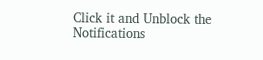Click it and Unblock the Notifications